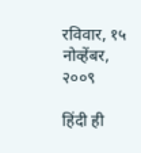रविवार, १५ नोव्हेंबर, २००९

हिंदी ही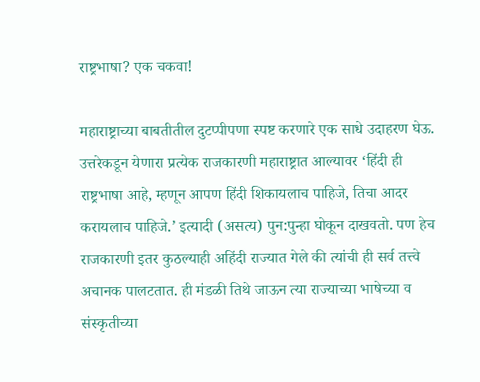राष्ट्रभाषा? एक चकवा!

महाराष्ट्राच्या बाबतीतील दुटप्पीपणा स्पष्ट करणारे एक साधे उदाहरण घेऊ. उत्तरेकडून येणारा प्रत्येक राजकारणी महाराष्ट्रात आल्यावर ‘हिंदी ही राष्ट्रभाषा आहे, म्हणून आपण हिंदी शिकायलाच पाहिजे, तिचा आदर करायलाच पाहिजे.’ इत्यादी (असत्य) पुन:पुन्हा घोकून दाखवतो. पण हेच राजकारणी इतर कुठल्याही अहिंदी राज्यात गेले की त्यांची ही सर्व तत्त्वे अचानक पालटतात. ही मंडळी तिथे जाऊन त्या राज्याच्या भाषेच्या व संस्कृतीच्या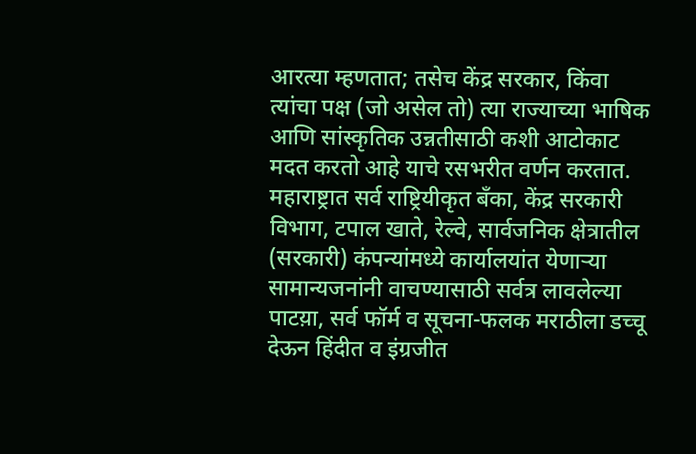आरत्या म्हणतात; तसेच केंद्र सरकार, किंवा त्यांचा पक्ष (जो असेल तो) त्या राज्याच्या भाषिक आणि सांस्कृतिक उन्नतीसाठी कशी आटोकाट मदत करतो आहे याचे रसभरीत वर्णन करतात. महाराष्ट्रात सर्व राष्ट्रियीकृत बँका, केंद्र सरकारी विभाग, टपाल खाते, रेल्वे, सार्वजनिक क्षेत्रातील (सरकारी) कंपन्यांमध्ये कार्यालयांत येणाऱ्या सामान्यजनांनी वाचण्यासाठी सर्वत्र लावलेल्या पाटय़ा, सर्व फॉर्म व सूचना-फलक मराठीला डच्चू देऊन हिंदीत व इंग्रजीत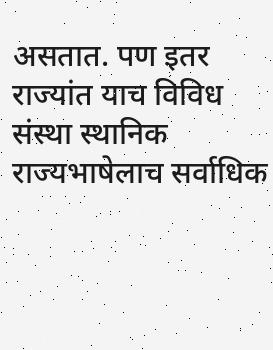असतात. पण इतर राज्यांत याच विविध संस्था स्थानिक राज्यभाषेलाच सर्वाधिक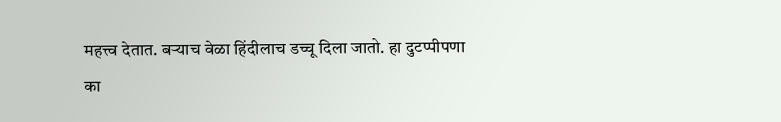महत्त्व देतात. बऱ्याच वेळा हिंदीलाच डच्चू दिला जातो. हा दुटप्पीपणा का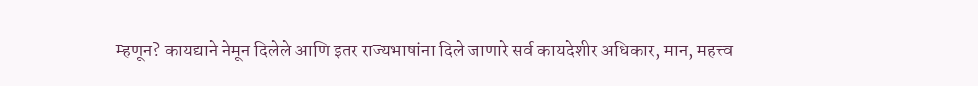म्हणून? कायद्याने नेमून दिलेले आणि इतर राज्यभाषांना दिले जाणारे सर्व कायदेशीर अधिकार, मान, महत्त्व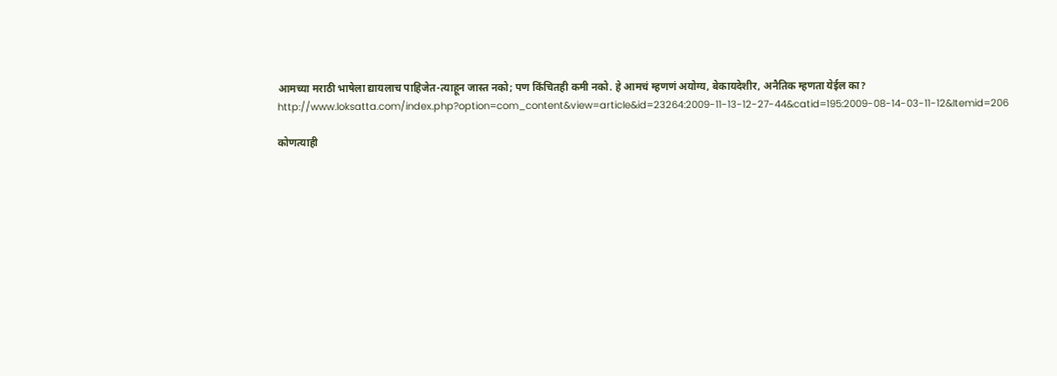आमच्या मराठी भाषेला द्यायलाच पाहिजेत-त्याहून जास्त नको; पण किंचितही कमी नको. हे आमचं म्हणणं अयोग्य, बेकायदेशीर, अनैतिक म्हणता येईल का?
http://www.loksatta.com/index.php?option=com_content&view=article&id=23264:2009-11-13-12-27-44&catid=195:2009-08-14-03-11-12&Itemid=206

कोणत्याही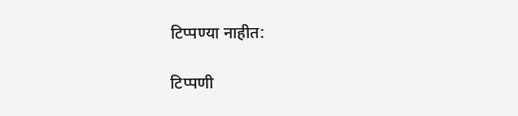टिप्पण्‍या नाहीत:

टिप्पणी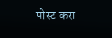पोस्ट करा